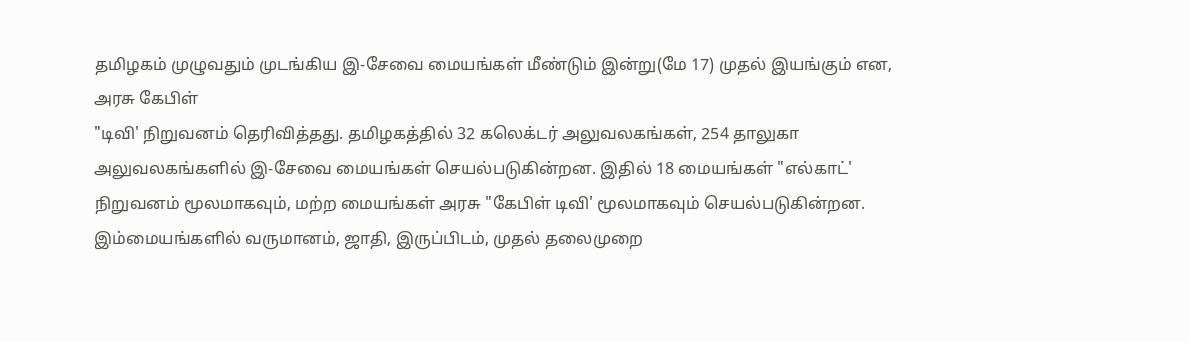தமிழகம் முழுவதும் முடங்கிய இ-சேவை மையங்கள் மீண்டும் இன்று(மே 17) முதல் இயங்கும் என, அரசு கேபிள்
"டிவி' நிறுவனம் தெரிவித்தது. தமிழகத்தில் 32 கலெக்டர் அலுவலகங்கள், 254 தாலுகா அலுவலகங்களில் இ-சேவை மையங்கள் செயல்படுகின்றன. இதில் 18 மையங்கள் "எல்காட்' நிறுவனம் மூலமாகவும், மற்ற மையங்கள் அரசு "கேபிள் டிவி' மூலமாகவும் செயல்படுகின்றன. இம்மையங்களில் வருமானம், ஜாதி, இருப்பிடம், முதல் தலைமுறை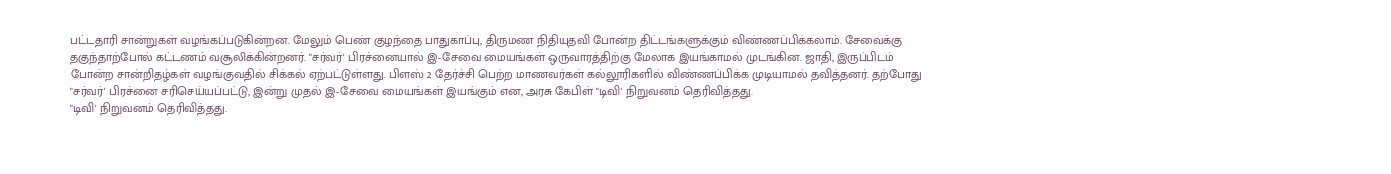பட்டதாரி சான்றுகள் வழங்கப்படுகின்றன. மேலும் பெண் குழந்தை பாதுகாப்பு, திருமண நிதியுதவி போன்ற திட்டங்களுக்கும் விண்ணப்பிக்கலாம். சேவைக்கு தகுந்தாற்போல் கட்டணம் வசூலிக்கின்றனர். "சர்வர்' பிரச்னையால் இ-சேவை மையங்கள் ஒருவாரத்திற்கு மேலாக இயங்காமல் முடங்கின. ஜாதி, இருப்பிடம் போன்ற சான்றிதழ்கள் வழங்குவதில் சிக்கல் ஏற்பட்டுள்ளது. பிளஸ் 2 தேர்ச்சி பெற்ற மாணவர்கள் கல்லூரிகளில் விண்ணப்பிக்க முடியாமல் தவித்தனர். தற்போது "சர்வர்' பிரச்னை சரிசெய்யப்பட்டு, இன்று முதல் இ-சேவை மையங்கள் இயங்கும் என, அரசு கேபிள் "டிவி' நிறுவனம் தெரிவித்தது.
"டிவி' நிறுவனம் தெரிவித்தது.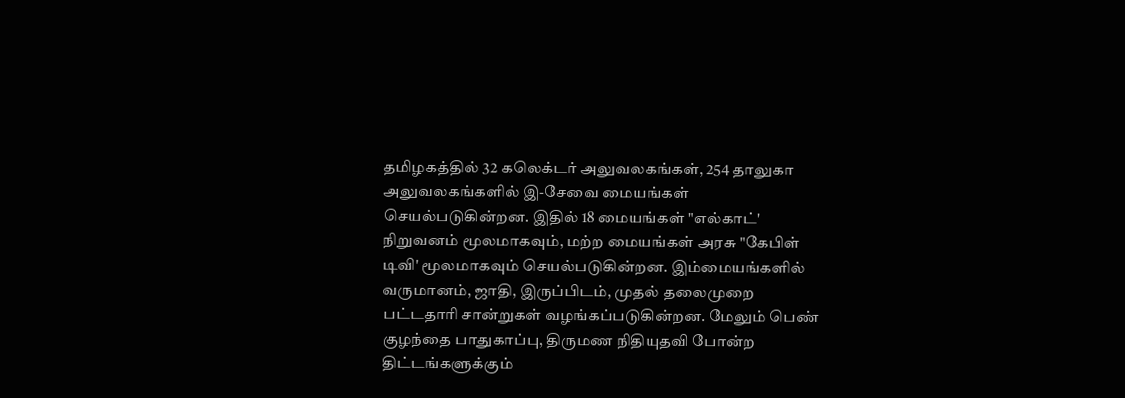தமிழகத்தில் 32 கலெக்டர் அலுவலகங்கள், 254 தாலுகா அலுவலகங்களில் இ-சேவை மையங்கள் செயல்படுகின்றன. இதில் 18 மையங்கள் "எல்காட்' நிறுவனம் மூலமாகவும், மற்ற மையங்கள் அரசு "கேபிள் டிவி' மூலமாகவும் செயல்படுகின்றன. இம்மையங்களில் வருமானம், ஜாதி, இருப்பிடம், முதல் தலைமுறை பட்டதாரி சான்றுகள் வழங்கப்படுகின்றன. மேலும் பெண் குழந்தை பாதுகாப்பு, திருமண நிதியுதவி போன்ற திட்டங்களுக்கும்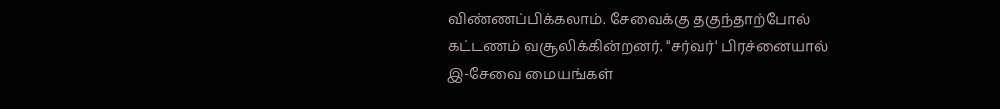விண்ணப்பிக்கலாம். சேவைக்கு தகுந்தாற்போல் கட்டணம் வசூலிக்கின்றனர். "சர்வர்' பிரச்னையால் இ-சேவை மையங்கள்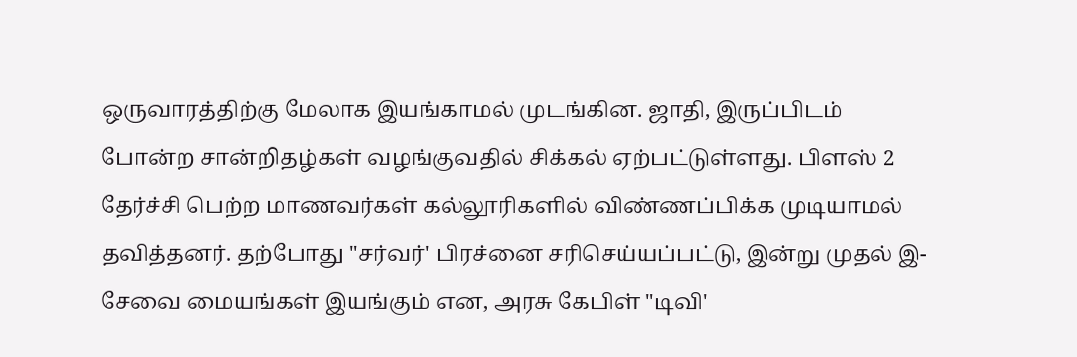ஒருவாரத்திற்கு மேலாக இயங்காமல் முடங்கின. ஜாதி, இருப்பிடம் போன்ற சான்றிதழ்கள் வழங்குவதில் சிக்கல் ஏற்பட்டுள்ளது. பிளஸ் 2 தேர்ச்சி பெற்ற மாணவர்கள் கல்லூரிகளில் விண்ணப்பிக்க முடியாமல் தவித்தனர். தற்போது "சர்வர்' பிரச்னை சரிசெய்யப்பட்டு, இன்று முதல் இ-சேவை மையங்கள் இயங்கும் என, அரசு கேபிள் "டிவி'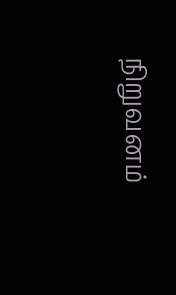நிறுவனம்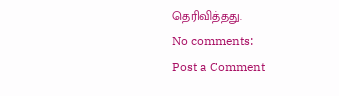தெரிவித்தது.
No comments:
Post a Comment